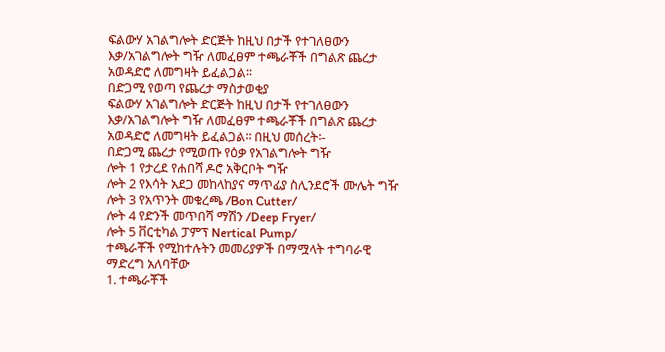ፍልውሃ አገልግሎት ድርጅት ከዚህ በታች የተገለፀውን እቃ/አገልግሎት ግዥ ለመፈፀም ተጫራቾች በግልጽ ጨረታ አወዳድሮ ለመግዛት ይፈልጋል፡፡
በድጋሚ የወጣ የጨረታ ማስታወቂያ
ፍልውሃ አገልግሎት ድርጅት ከዚህ በታች የተገለፀውን እቃ/አገልግሎት ግዥ ለመፈፀም ተጫራቾች በግልጽ ጨረታ አወዳድሮ ለመግዛት ይፈልጋል፡፡ በዚህ መሰረት፡-
በድጋሚ ጨረታ የሚወጡ የዕቃ የአገልግሎት ግዥ
ሎት 1 የታረደ የሐበሻ ዶሮ አቅርቦት ግዥ
ሎት 2 የእሳት አደጋ መከላከያና ማጥፊያ ስሊንደሮች ሙሌት ግዥ
ሎት 3 የአጥንት መቁረጫ /Bon Cutter/
ሎት 4 የድንች መጥበሻ ማሽን /Deep Fryer/
ሎት 5 ቨርቲካል ፓምፕ Nertical Pump/
ተጫራቾች የሚከተሉትን መመሪያዎች በማሟላት ተግባራዊ ማድረግ አለባቸው
1. ተጫራቾች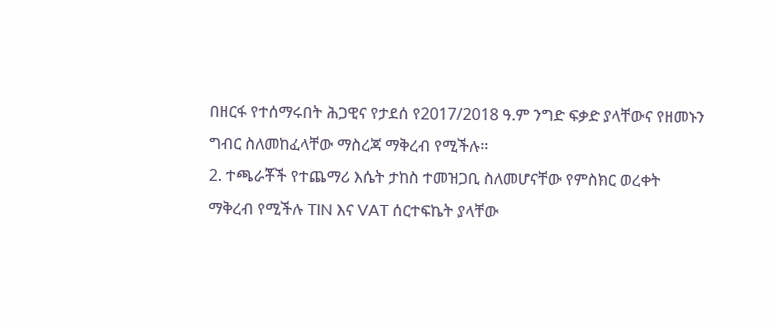በዘርፋ የተሰማሩበት ሕጋዊና የታደሰ የ2017/2018 ዓ.ም ንግድ ፍቃድ ያላቸውና የዘመኑን ግብር ስለመከፈላቸው ማስረጃ ማቅረብ የሚችሉ፡፡
2. ተጫራቾች የተጨማሪ እሴት ታከስ ተመዝጋቢ ስለመሆናቸው የምስክር ወረቀት ማቅረብ የሚችሉ TIN እና VAT ሰርተፍኬት ያላቸው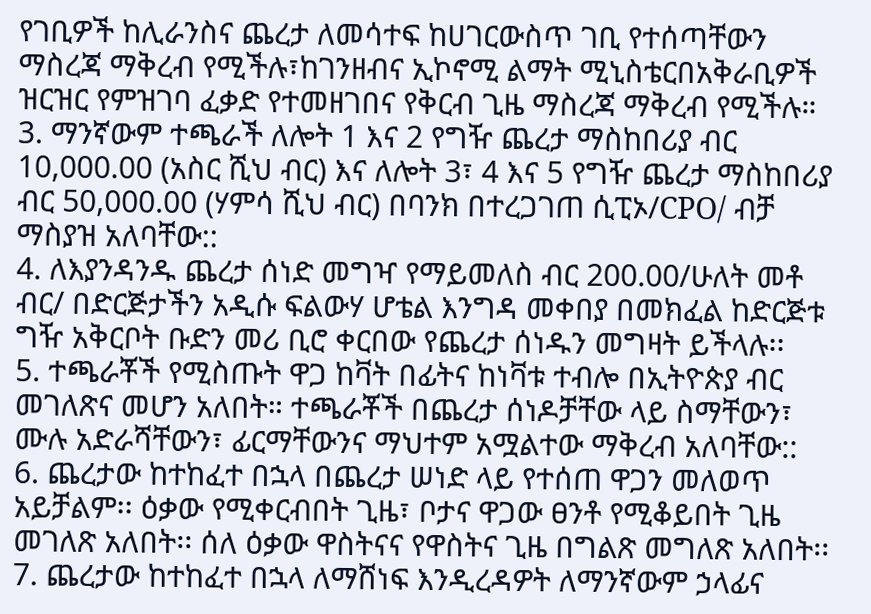የገቢዎች ከሊራንስና ጨረታ ለመሳተፍ ከሀገርውስጥ ገቢ የተሰጣቸውን ማስረጃ ማቅረብ የሚችሉ፣ከገንዘብና ኢኮኖሚ ልማት ሚኒስቴርበአቅራቢዎች ዝርዝር የምዝገባ ፈቃድ የተመዘገበና የቅርብ ጊዜ ማስረጃ ማቅረብ የሚችሉ።
3. ማንኛውም ተጫራች ለሎት 1 እና 2 የግዥ ጨረታ ማስከበሪያ ብር 10,000.00 (አስር ሺህ ብር) እና ለሎት 3፣ 4 እና 5 የግዥ ጨረታ ማስከበሪያ ብር 50,000.00 (ሃምሳ ሺህ ብር) በባንክ በተረጋገጠ ሲፒኦ/CPO/ ብቻ ማስያዝ አለባቸው::
4. ለእያንዳንዱ ጨረታ ሰነድ መግዣ የማይመለስ ብር 200.00/ሁለት መቶ ብር/ በድርጅታችን አዲሱ ፍልውሃ ሆቴል እንግዳ መቀበያ በመክፈል ከድርጅቱ ግዥ አቅርቦት ቡድን መሪ ቢሮ ቀርበው የጨረታ ሰነዱን መግዛት ይችላሉ፡፡
5. ተጫራቾች የሚስጡት ዋጋ ከቫት በፊትና ከነቫቱ ተብሎ በኢትዮጵያ ብር መገለጽና መሆን አለበት። ተጫራቾች በጨረታ ሰነዶቻቸው ላይ ስማቸውን፣ ሙሉ አድራሻቸውን፣ ፊርማቸውንና ማህተም አሟልተው ማቅረብ አለባቸው::
6. ጨረታው ከተከፈተ በኋላ በጨረታ ሠነድ ላይ የተሰጠ ዋጋን መለወጥ አይቻልም፡፡ ዕቃው የሚቀርብበት ጊዜ፣ ቦታና ዋጋው ፀንቶ የሚቆይበት ጊዜ መገለጽ አለበት፡፡ ሰለ ዕቃው ዋስትናና የዋስትና ጊዜ በግልጽ መግለጽ አለበት፡፡
7. ጨረታው ከተከፈተ በኋላ ለማሸነፍ እንዲረዳዎት ለማንኛውም ኃላፊና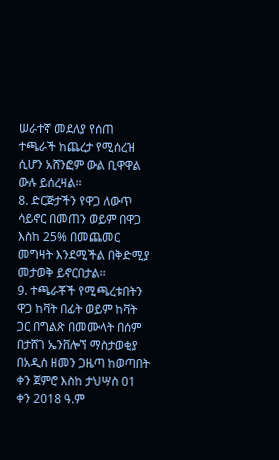ሠራተኛ መደለያ የሰጠ ተጫራች ከጨረታ የሚሰረዝ ሲሆን አሸንፎም ውል ቢዋዋል ውሉ ይሰረዛል፡፡
8. ድርጅታችን የዋጋ ለውጥ ሳይኖር በመጠን ወይም በዋጋ እስከ 25% በመጨመር መግዛት እንደሚችል በቅድሚያ መታወቅ ይኖርበታል፡፡
9. ተጫራቾች የሚጫረቱበትን ዋጋ ከቫት በፊት ወይም ከቫት ጋር በግልጽ በመሙላት በሰም በታሸገ ኤንቨሎኘ ማስታወቂያ በአዲስ ዘመን ጋዜጣ ከወጣበት ቀን ጀምሮ እስከ ታህሣስ 01 ቀን 2018 ዓ.ም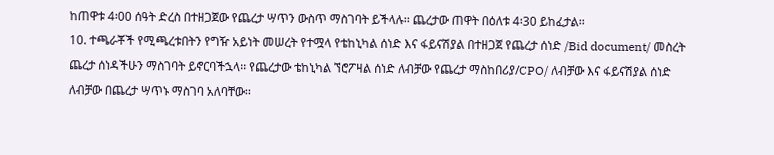ከጠዋቱ 4፡00 ሰዓት ድረስ በተዘጋጀው የጨረታ ሣጥን ውስጥ ማስገባት ይችላሉ፡፡ ጨረታው ጠዋት በዕለቱ 4፡30 ይከፈታል፡፡
10. ተጫራቾች የሚጫረቱበትን የግዥ አይነት መሠረት የተሟላ የቴከኒካል ሰነድ እና ፋይናሽያል በተዘጋጀ የጨረታ ሰነድ /Bid document/ መስረት ጨረታ ሰነዳችሁን ማስገባት ይኖርባችኋላ፡፡ የጨረታው ቴከኒካል ኘሮፖዛል ሰነድ ለብቻው የጨረታ ማስከበሪያ/CPO/ ለብቻው እና ፋይናሽያል ሰነድ ለብቻው በጨረታ ሣጥኑ ማስገባ አለባቸው፡፡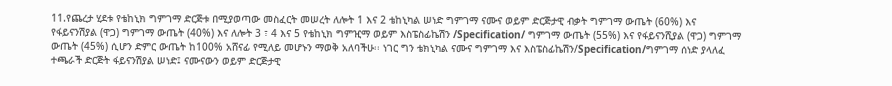11.የጨረታ ሂደቱ የቴከኒክ ግምገማ ድርጅቱ በሚያወጣው መስፈርት መሠረት ለሎት 1 እና 2 ቴከኒካል ሠነድ ግምገማ ናሙና ወይም ድርጅታዊ ብቃት ግምገማ ውጤት (60%) እና የፋይናንሽያል (ዋጋ) ግምገማ ውጤት (40%) እና ለሎት 3 ፣ 4 እና 5 የቴከኒክ ግምዢማ ወይም እስፔስፊኬሽን /Specification/ ግምገማ ውጤት (55%) እና የፋይናንሺያል (ዋጋ) ግምገማ ውጤት (45%) ሲሆን ድምር ውጤት ከ100% አሸናፊ የሚለይ መሆኑን ማወቅ አለባችሁ፡፡ ነገር ግን ቴክኒካል ናሙና ግምገማ እና እስፔስፊኬሽን/Specification/ግምገማ ሰነድ ያላለፈ ተጫራች ድርጅት ፋይናንሽያል ሠነድ፤ ናሙናውን ወይም ድርጅታዊ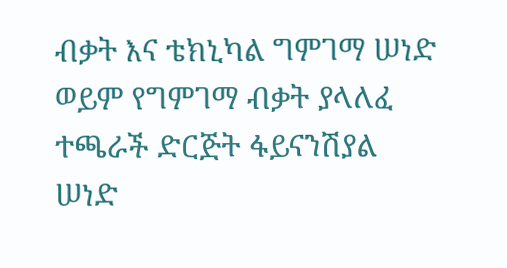ብቃት እና ቴክኒካል ግምገማ ሠነድ ወይም የግምገማ ብቃት ያላለፈ ተጫራች ድርጅት ፋይናንሽያል ሠነድ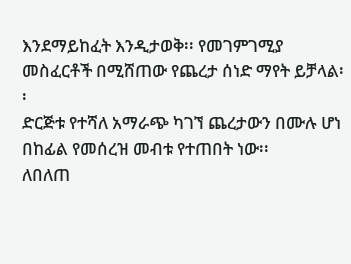እንደማይከፈት እንዲታወቅ፡፡ የመገምገሚያ መስፈርቶች በሚሸጠው የጨረታ ሰነድ ማየት ይቻላል፡፡
ድርጅቱ የተሻለ አማራጭ ካገኘ ጨረታውን በሙሉ ሆነ በከፊል የመሰረዝ መብቱ የተጠበት ነው፡፡
ለበለጠ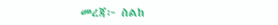መረጃ፦ ስልከ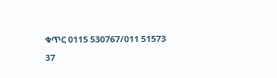ቁጥር 0115 530767/011 51573 37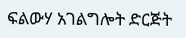ፍልውሃ አገልግሎት ድርጅት